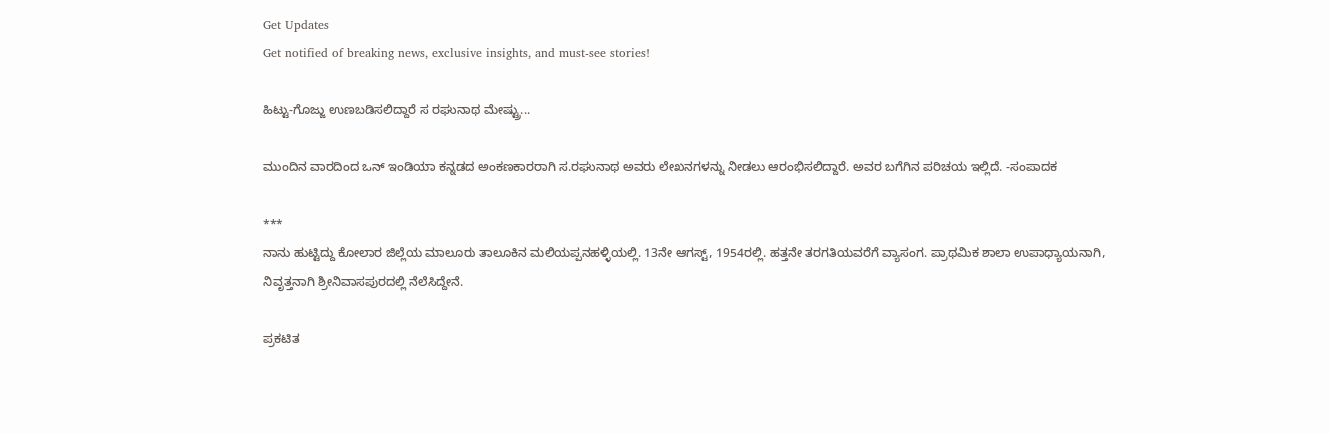Get Updates
Get notified of breaking news, exclusive insights, and must-see stories!

ಹಿಟ್ಟು-ಗೊಜ್ಜು ಉಣಬಡಿಸಲಿದ್ದಾರೆ ಸ ರಘುನಾಥ ಮೇಷ್ಟ್ರು...

ಮುಂದಿನ ವಾರದಿಂದ ಒನ್ ಇಂಡಿಯಾ ಕನ್ನಡದ ಅಂಕಣಕಾರರಾಗಿ ಸ.ರಘುನಾಥ ಅವರು ಲೇಖನಗಳನ್ನು ನೀಡಲು ಆರಂಭಿಸಲಿದ್ದಾರೆ. ಅವರ ಬಗೆಗಿನ ಪರಿಚಯ ಇಲ್ಲಿದೆ. -ಸಂಪಾದಕ

***
ನಾನು ಹುಟ್ಟಿದ್ದು ಕೋಲಾರ ಜಿಲ್ಲೆಯ ಮಾಲೂರು ತಾಲೂಕಿನ ಮಲಿಯಪ್ಪನಹಳ್ಳಿಯಲ್ಲಿ. 13ನೇ ಆಗಸ್ಟ್, 1954ರಲ್ಲಿ. ಹತ್ತನೇ ತರಗತಿಯವರೆಗೆ ವ್ಯಾಸಂಗ. ಪ್ರಾಥಮಿಕ ಶಾಲಾ ಉಪಾಧ್ಯಾಯನಾಗಿ, ನಿವೃತ್ತನಾಗಿ ಶ್ರೀನಿವಾಸಪುರದಲ್ಲಿ ನೆಲೆಸಿದ್ದೇನೆ.

ಪ್ರಕಟಿತ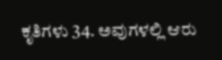ಕೃತಿಗಳು 34. ಅವುಗಳಲ್ಲಿ ಆರು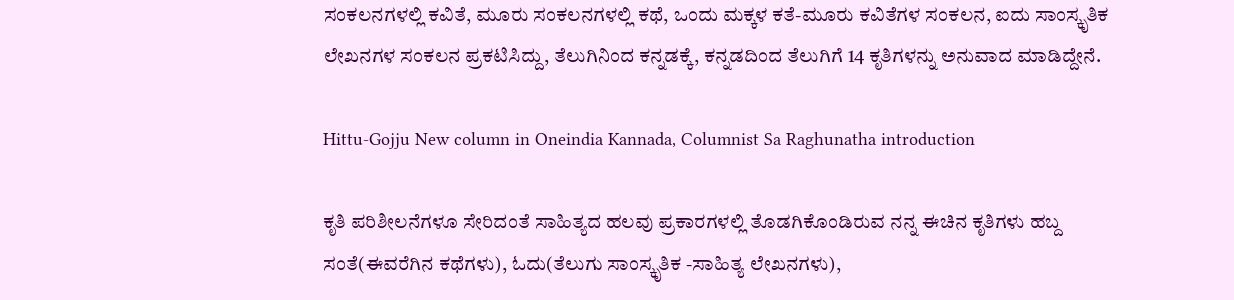ಸಂಕಲನಗಳಲ್ಲಿ ಕವಿತೆ, ಮೂರು ಸಂಕಲನಗಳಲ್ಲಿ ಕಥೆ, ಒಂದು ಮಕ್ಕಳ ಕತೆ-ಮೂರು ಕವಿತೆಗಳ ಸಂಕಲನ, ಐದು ಸಾಂಸ್ಕೃತಿಕ ಲೇಖನಗಳ ಸಂಕಲನ ಪ್ರಕಟಿಸಿದ್ದು, ತೆಲುಗಿನಿಂದ ಕನ್ನಡಕ್ಕೆ, ಕನ್ನಡದಿಂದ ತೆಲುಗಿಗೆ 14 ಕೃತಿಗಳನ್ನು ಅನುವಾದ ಮಾಡಿದ್ದೇನೆ.

Hittu-Gojju New column in Oneindia Kannada, Columnist Sa Raghunatha introduction

ಕೃತಿ ಪರಿಶೀಲನೆಗಳೂ ಸೇರಿದಂತೆ ಸಾಹಿತ್ಯದ ಹಲವು ಪ್ರಕಾರಗಳಲ್ಲಿ ತೊಡಗಿಕೊಂಡಿರುವ ನನ್ನ ಈಚಿನ ಕೃತಿಗಳು ಹಬ್ದ ಸಂತೆ(ಈವರೆಗಿನ ಕಥೆಗಳು), ಓದು(ತೆಲುಗು ಸಾಂಸ್ಕೃತಿಕ -ಸಾಹಿತ್ಯ ಲೇಖನಗಳು),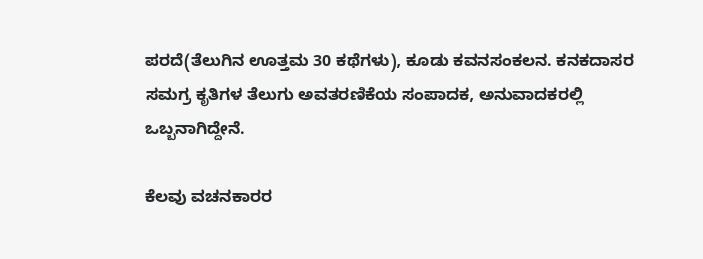ಪರದೆ(ತೆಲುಗಿನ ಊತ್ತಮ 30 ಕಥೆಗಳು), ಕೂಡು ಕವನಸಂಕಲನ. ಕನಕದಾಸರ ಸಮಗ್ರ ಕೃತಿಗಳ ತೆಲುಗು ಅವತರಣಿಕೆಯ ಸಂಪಾದಕ, ಅನುವಾದಕರಲ್ಲಿ ಒಬ್ಬನಾಗಿದ್ದೇನೆ.

ಕೆಲವು ವಚನಕಾರರ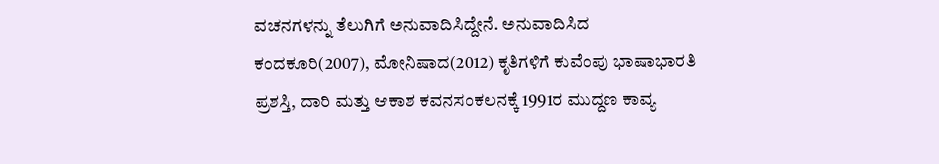ವಚನಗಳನ್ನು ತೆಲುಗಿಗೆ ಅನುವಾದಿಸಿದ್ದೇನೆ. ಅನುವಾದಿಸಿದ ಕಂದಕೂರಿ(2007), ಮೋನಿಷಾದ(2012) ಕೃತಿಗಳಿಗೆ ಕುವೆಂಪು ಭಾಷಾಭಾರತಿ ಪ್ರಶಸ್ತಿ, ದಾರಿ ಮತ್ತು ಆಕಾಶ ಕವನಸಂಕಲನಕ್ಕೆ 1991ರ ಮುದ್ದಣ ಕಾವ್ಯ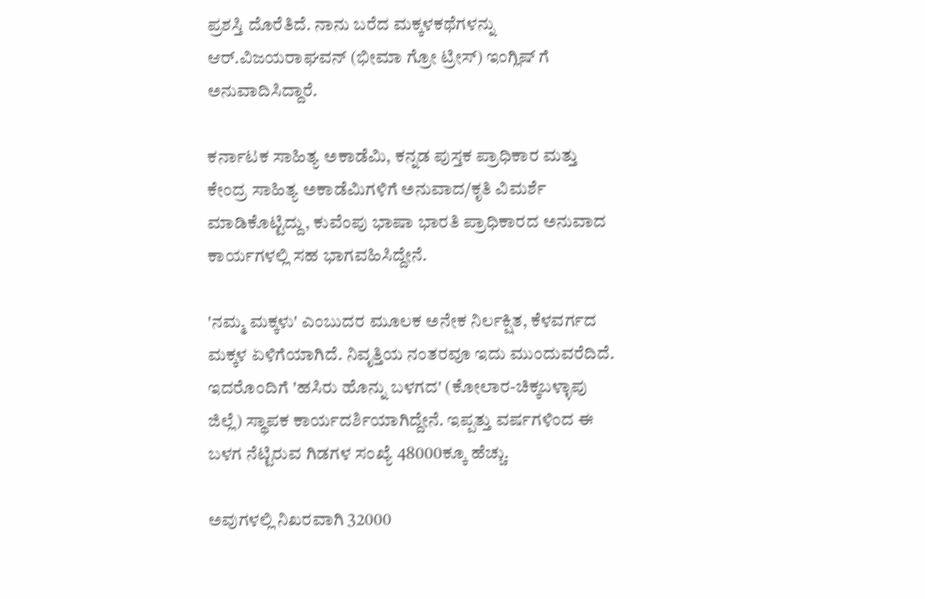ಪ್ರಶಸ್ತಿ ದೊರೆತಿದೆ. ನಾನು ಬರೆದ ಮಕ್ಕಳಕಥೆಗಳನ್ನು ಆರ್.ವಿಜಯರಾಘವನ್ (ಭೀಮಾ ಗ್ರೋ ಟ್ರೀಸ್) ಇಂಗ್ಲಿಷ್ ಗೆ ಅನುವಾದಿಸಿದ್ದಾರೆ.

ಕರ್ನಾಟಕ ಸಾಹಿತ್ಯ ಅಕಾಡೆಮಿ, ಕನ್ನಡ ಪುಸ್ತಕ ಪ್ರಾಧಿಕಾರ ಮತ್ತು ಕೇಂದ್ರ ಸಾಹಿತ್ಯ ಅಕಾಡೆಮಿಗಳಿಗೆ ಅನುವಾದ/ಕೃತಿ ವಿಮರ್ಶೆ ಮಾಡಿಕೊಟ್ಟಿದ್ದು, ಕುವೆಂಪು ಭಾಷಾ ಭಾರತಿ ಪ್ರಾಧಿಕಾರದ ಅನುವಾದ ಕಾರ್ಯಗಳಲ್ಲಿ ಸಹ ಭಾಗವಹಿಸಿದ್ದೇನೆ.

'ನಮ್ಮ ಮಕ್ಕಳು' ಎಂಬುದರ ಮೂಲಕ ಅನೇಕ ನಿರ್ಲಕ್ಷಿತ, ಕೆಳವರ್ಗದ ಮಕ್ಕಳ ಏಳಿಗೆಯಾಗಿದೆ. ನಿವೃತ್ತಿಯ ನಂತರವೂ ಇದು ಮುಂದುವರೆದಿದೆ. ಇದರೊಂದಿಗೆ 'ಹಸಿರು ಹೊನ್ನು ಬಳಗದ' (ಕೋಲಾರ-ಚಿಕ್ಕಬಳ್ಳಾಪು ಜಿಲ್ಲೆ) ಸ್ಥಾಪಕ ಕಾರ್ಯದರ್ಶಿಯಾಗಿದ್ದೇನೆ. ಇಪ್ಪತ್ತು ವರ್ಷಗಳಿಂದ ಈ ಬಳಗ ನೆಟ್ಟಿರುವ ಗಿಡಗಳ ಸಂಖ್ಯೆ 48000ಕ್ಕೂ ಹೆಚ್ಚು.

ಅವುಗಳಲ್ಲಿ ನಿಖರವಾಗಿ 32000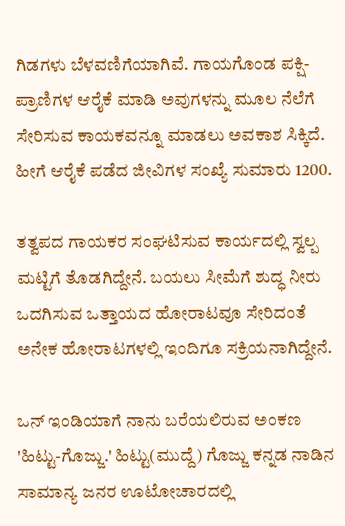ಗಿಡಗಳು ಬೆಳವಣಿಗೆಯಾಗಿವೆ. ಗಾಯಗೊಂಡ ಪಕ್ಷಿ-ಪ್ರಾಣಿಗಳ ಆರೈಕೆ ಮಾಡಿ ಅವುಗಳನ್ನು ಮೂಲ ನೆಲೆಗೆ ಸೇರಿಸುವ ಕಾಯಕವನ್ನೂ ಮಾಡಲು ಅವಕಾಶ ಸಿಕ್ಕಿದೆ. ಹೀಗೆ ಆರೈಕೆ ಪಡೆದ ಜೀವಿಗಳ ಸಂಖ್ಯೆ ಸುಮಾರು 1200.

ತತ್ವಪದ ಗಾಯಕರ ಸಂಘಟಿಸುವ ಕಾರ್ಯದಲ್ಲಿ ಸ್ವಲ್ಪ ಮಟ್ಟಿಗೆ ತೊಡಗಿದ್ದೇನೆ. ಬಯಲು ಸೀಮೆಗೆ ಶುದ್ಧ ನೀರು ಒದಗಿಸುವ ಒತ್ತಾಯದ ಹೋರಾಟವೂ ಸೇರಿದಂತೆ ಅನೇಕ ಹೋರಾಟಗಳಲ್ಲಿ ಇಂದಿಗೂ ಸಕ್ರಿಯನಾಗಿದ್ದೇನೆ.

ಒನ್ ಇಂಡಿಯಾಗೆ ನಾನು ಬರೆಯಲಿರುವ ಅಂಕಣ 'ಹಿಟ್ಟು-ಗೊಜ್ಜು.' ಹಿಟ್ಟು(ಮುದ್ದೆ) ಗೊಜ್ಜು ಕನ್ನಡ ನಾಡಿನ ಸಾಮಾನ್ಯ ಜನರ ಊಟೋಚಾರದಲ್ಲಿ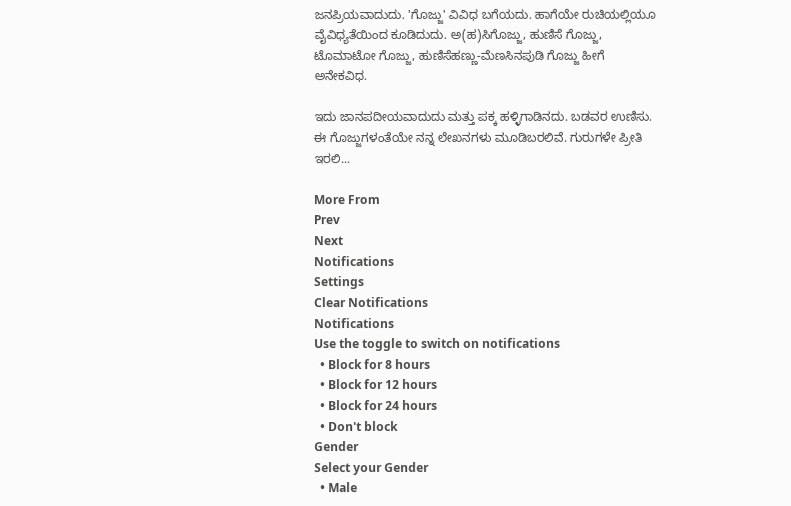ಜನಪ್ರಿಯವಾದುದು. 'ಗೊಜ್ಜು' ವಿವಿಧ ಬಗೆಯದು. ಹಾಗೆಯೇ ರುಚಿಯಲ್ಲಿಯೂ ವೈವಿಧ್ಯತೆಯಿಂದ ಕೂಡಿದುದು. ಅ(ಹ)ಸಿಗೊಜ್ಜು, ಹುಣಿಸೆ ಗೊಜ್ಜು, ಟೊಮಾಟೋ ಗೊಜ್ಜು, ಹುಣಿಸೆಹಣ್ಣು-ಮೆಣಸಿನಪುಡಿ ಗೊಜ್ಜು ಹೀಗೆ ಅನೇಕವಿಧ.

ಇದು ಜಾನಪದೀಯವಾದುದು ಮತ್ತು ಪಕ್ಕ ಹಳ್ಳಿಗಾಡಿನದು. ಬಡವರ ಉಣಿಸು. ಈ ಗೊಜ್ಜುಗಳಂತೆಯೇ ನನ್ನ ಲೇಖನಗಳು ಮೂಡಿಬರಲಿವೆ. ಗುರುಗಳೇ ಪ್ರೀತಿ ಇರಲಿ...

More From
Prev
Next
Notifications
Settings
Clear Notifications
Notifications
Use the toggle to switch on notifications
  • Block for 8 hours
  • Block for 12 hours
  • Block for 24 hours
  • Don't block
Gender
Select your Gender
  • Male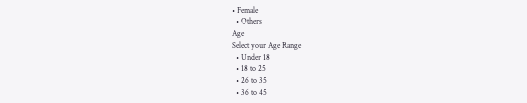• Female
  • Others
Age
Select your Age Range
  • Under 18
  • 18 to 25
  • 26 to 35
  • 36 to 45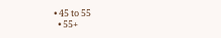• 45 to 55
  • 55+